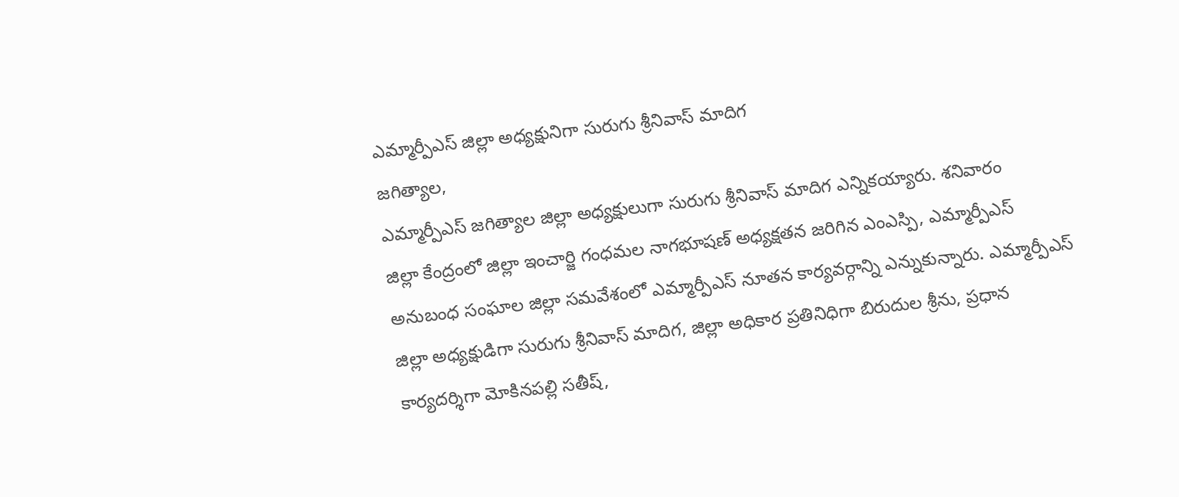ఎమ్మార్పీఎస్ జిల్లా అధ్యక్షునిగా సురుగు శ్రీనివాస్ మాదిగ
జగిత్యాల,
ఎమ్మార్పీఎస్ జగిత్యాల జిల్లా అధ్యక్షులుగా సురుగు శ్రీనివాస్ మాదిగ ఎన్నికయ్యారు. శనివారం
జిల్లా కేంద్రంలో జిల్లా ఇంచార్జి గంధమల నాగభూషణ్ అధ్యక్షతన జరిగిన ఎంఎస్పి, ఎమ్మార్పీఎస్ అనుబంధ సంఘాల జిల్లా సమవేశంలో ఎమ్మార్పీఎస్ నూతన కార్యవర్గాన్ని ఎన్నుకున్నారు. ఎమ్మార్పీఎస్ జిల్లా అధ్యక్షుడిగా సురుగు శ్రీనివాస్ మాదిగ, జిల్లా అధికార ప్రతినిధిగా బిరుదుల శ్రీను, ప్రధాన కార్యదర్శిగా మోకినపల్లి సతీష్,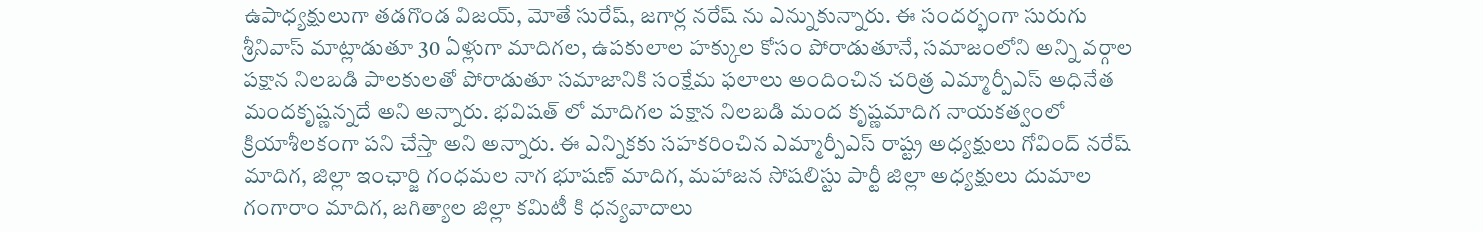ఉపాధ్యక్షులుగా తడగొండ విజయ్, మోతే సురేష్, జగార్ల నరేష్ ను ఎన్నుకున్నారు. ఈ సందర్భంగా సురుగు శ్రీనివాస్ మాట్లాడుతూ 30 ఏళ్లుగా మాదిగల, ఉపకులాల హక్కుల కోసం పోరాడుతూనే, సమాజంలోని అన్ని వర్గాల పక్షాన నిలబడి పాలకులతో పోరాడుతూ సమాజానికి సంక్షేమ ఫలాలు అందించిన చరిత్ర ఎమ్మార్పీఎస్ అధినేత మందకృష్ణన్నదే అని అన్నారు. భవిషత్ లో మాదిగల పక్షాన నిలబడి మంద కృష్ణమాదిగ నాయకత్వంలో క్రియాశీలకంగా పని చేస్తా అని అన్నారు. ఈ ఎన్నికకు సహకరించిన ఎమ్మార్పీఎస్ రాష్ట్ర అధ్యక్షులు గోవింద్ నరేష్ మాదిగ, జిల్లా ఇంఛార్జి గంధమల నాగ భూషణ్ మాదిగ, మహాజన సోషలిస్టు పార్టీ జిల్లా అధ్యక్షులు దుమాల గంగారాం మాదిగ, జగిత్యాల జిల్లా కమిటీ కి ధన్యవాదాలు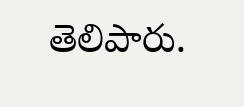తెలిపారు.